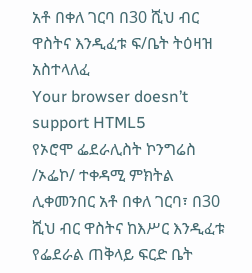አቶ በቀለ ገርባ በ30 ሺህ ብር ዋስትና እንዲፈቱ ፍ/ቤት ትዕዛዝ አስተላለፈ
Your browser doesn’t support HTML5
የኦሮሞ ፌደራሊስት ኮንግሬስ /ኦፌኮ/ ተቀዳሚ ምክትል ሊቀመንበር አቶ በቀለ ገርባ፣ በ30 ሺህ ብር ዋስትና ከእሥር እንዲፈቱ የፌደራል ጠቅላይ ፍርድ ቤት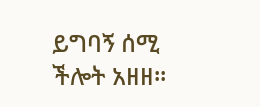ይግባኝ ሰሚ ችሎት አዘዘ፡፡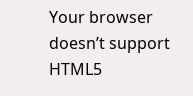Your browser doesn’t support HTML5